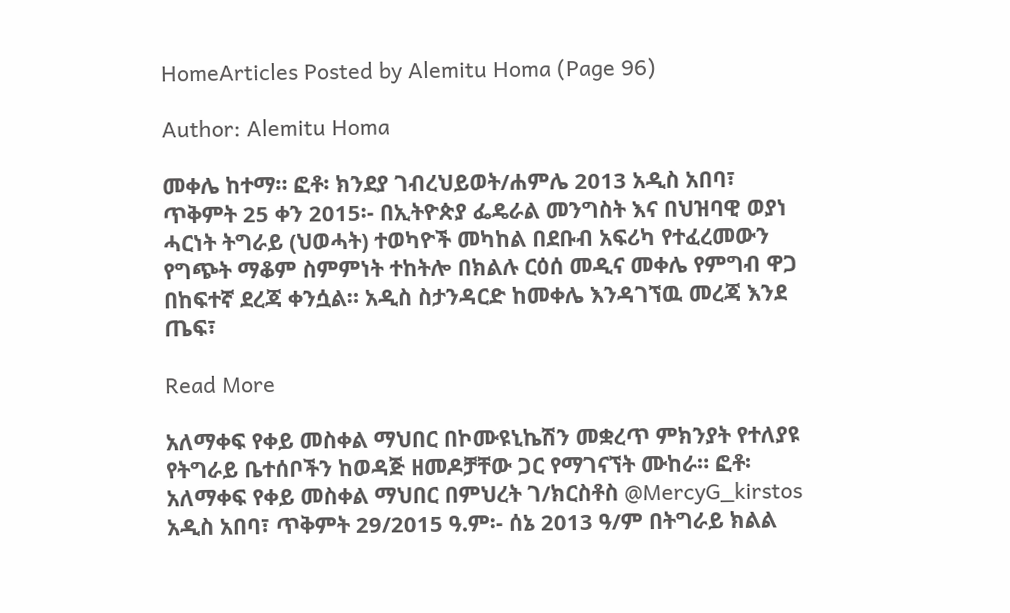HomeArticles Posted by Alemitu Homa (Page 96)

Author: Alemitu Homa

መቀሌ ከተማ። ፎቶ፡ ክንደያ ገብረህይወት/ሐምሌ 2013 አዲስ አበባ፣ ጥቅምት 25 ቀን 2015፡- በኢትዮጵያ ፌዴራል መንግስት እና በህዝባዊ ወያነ ሓርነት ትግራይ (ህወሓት) ተወካዮች መካከል በደቡብ አፍሪካ የተፈረመውን የግጭት ማቆም ስምምነት ተከትሎ በክልሉ ርዕሰ መዲና መቀሌ የምግብ ዋጋ በከፍተኛ ደረጃ ቀንሷል። አዲስ ስታንዳርድ ከመቀሌ እንዳገኘዉ መረጃ እንደ ጤፍ፣

Read More

አለማቀፍ የቀይ መስቀል ማህበር በኮሙዩኒኬሽን መቋረጥ ምክንያት የተለያዩ የትግራይ ቤተሰቦችን ከወዳጅ ዘመዶቻቸው ጋር የማገናኘት ሙከራ። ፎቶ፡ አለማቀፍ የቀይ መስቀል ማህበር በምህረት ገ/ክርስቶስ @MercyG_kirstos አዲስ አበባ፣ ጥቅምት 29/2015 ዓ.ም፡- ሰኔ 2013 ዓ/ም በትግራይ ክልል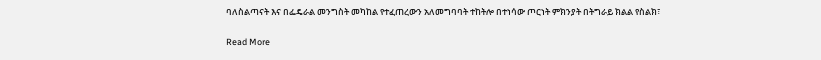ባለስልጣናት እና በፌዴራል መንግስት መካከል የተፈጠረውን አለመግባባት ተከትሎ በተነሳው ጦርነት ምክንያት በትግራይ ክልል የስልክ፣

Read More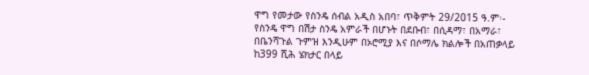ዋግ የመታው የስንዴ ሰብል አዲስ አበባ፣ ጥቅምት 29/2015 ዓ.ም፡- የስንዴ ዋግ በሽታ ስንዴ አምራች በሆኑት በደቡብ፣ በሲዳማ፣ በአማራ፣ በቤንሻጉል ጉምዝ እንዲሁም በኦሮሚያ እና በሶማሌ ክልሎች በአጠቃላይ ከ399 ሺሕ ሄክታር በላይ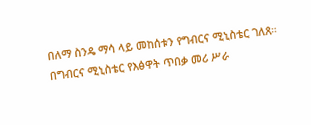በለማ ስንዴ ማሳ ላይ መከሰቱን የግብርና ሚኒስቴር ገለጸ። በግብርና ሚኒስቴር የእፅዋት ጥበቃ መሪ ሥራ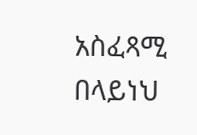አስፈጻሚ በላይነህ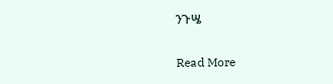ንጉሤ

Read More